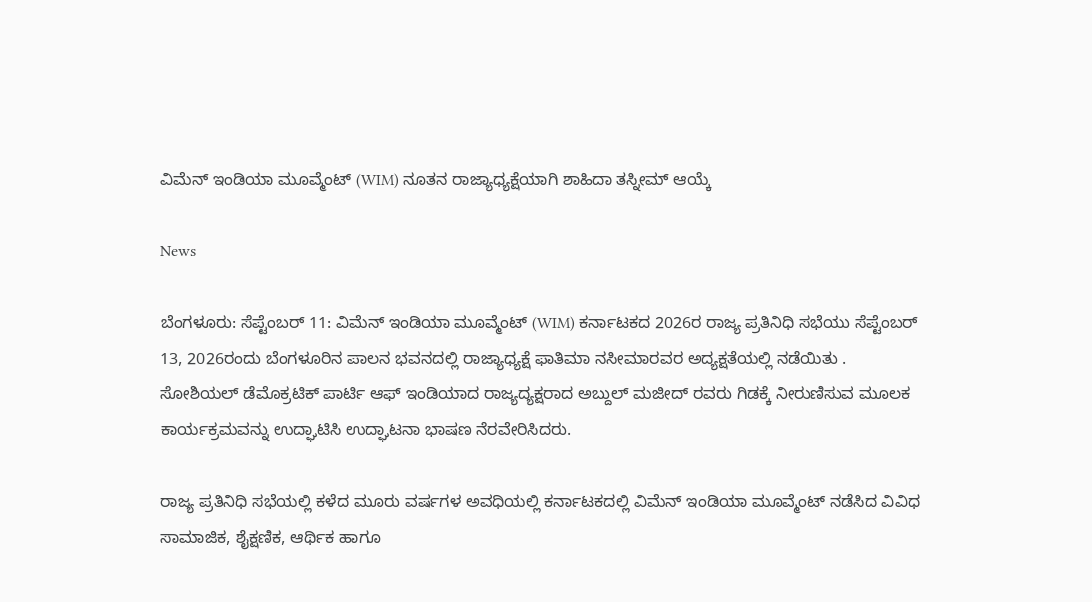ವಿಮೆನ್ ಇಂಡಿಯಾ ಮೂವ್ಮೆಂಟ್ (WIM) ನೂತನ ರಾಜ್ಯಾಧ್ಯಕ್ಷೆಯಾಗಿ ಶಾಹಿದಾ ತಸ್ನೀಮ್ ಆಯ್ಕೆ

News

ಬೆಂಗಳೂರು: ಸೆಪ್ಟೆಂಬರ್ 11: ವಿಮೆನ್ ಇಂಡಿಯಾ ಮೂವ್ಮೆಂಟ್ (WIM) ಕರ್ನಾಟಕದ 2026ರ ರಾಜ್ಯ ಪ್ರತಿನಿಧಿ ಸಭೆಯು ಸೆಪ್ಟೆಂಬರ್ 13, 2026ರಂದು ಬೆಂಗಳೂರಿನ ಪಾಲನ ಭವನದಲ್ಲಿ ರಾಜ್ಯಾಧ್ಯಕ್ಷೆ ಫಾತಿಮಾ ನಸೀಮಾರವರ ಅದ್ಯಕ್ಷತೆಯಲ್ಲಿ ನಡೆಯಿತು .
ಸೋಶಿಯಲ್ ಡೆಮೊಕ್ರಟಿಕ್ ಪಾರ್ಟಿ ಆಫ್ ಇಂಡಿಯಾದ ರಾಜ್ಯದ್ಯಕ್ಷರಾದ ಅಬ್ದುಲ್ ಮಜೀದ್ ರವರು ಗಿಡಕ್ಕೆ ನೀರುಣಿಸುವ ಮೂಲಕ
ಕಾರ್ಯಕ್ರಮವನ್ನು ಉದ್ಘಾಟಿಸಿ ಉದ್ಘಾಟನಾ ಭಾಷಣ ನೆರವೇರಿಸಿದರು.

ರಾಜ್ಯ ಪ್ರತಿನಿಧಿ ಸಭೆಯಲ್ಲಿ ಕಳೆದ ಮೂರು ವರ್ಷಗಳ ಅವಧಿಯಲ್ಲಿ ಕರ್ನಾಟಕದಲ್ಲಿ ವಿಮೆನ್ ಇಂಡಿಯಾ ಮೂವ್ಮೆಂಟ್ ನಡೆಸಿದ ವಿವಿಧ ಸಾಮಾಜಿಕ, ಶೈಕ್ಷಣಿಕ, ಆರ್ಥಿಕ ಹಾಗೂ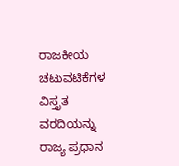ರಾಜಕೀಯ ಚಟುವಟಿಕೆಗಳ ವಿಸ್ತೃತ ವರದಿಯನ್ನು ರಾಜ್ಯ ಪ್ರಧಾನ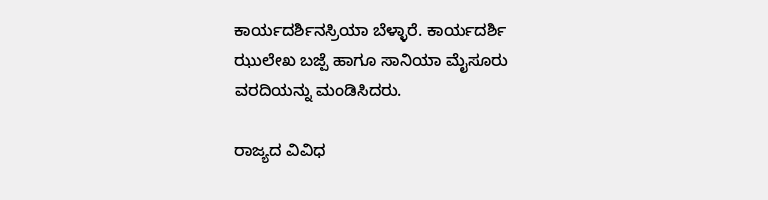ಕಾರ್ಯದರ್ಶಿನಸ್ರಿಯಾ ಬೆಳ್ಳಾರೆ. ಕಾರ್ಯದರ್ಶಿ ಝುಲೇಖ ಬಜ್ಪೆ ಹಾಗೂ ಸಾನಿಯಾ ಮೈಸೂರು ವರದಿಯನ್ನು ಮಂಡಿಸಿದರು.

ರಾಜ್ಯದ ವಿವಿಧ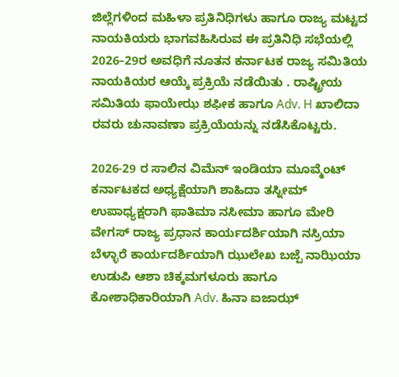ಜಿಲ್ಲೆಗಳಿಂದ ಮಹಿಳಾ ಪ್ರತಿನಿಧಿಗಳು ಹಾಗೂ ರಾಜ್ಯ ಮಟ್ಟದ ನಾಯಕಿಯರು ಭಾಗವಹಿಸಿರುವ ಈ ಪ್ರತಿನಿಧಿ ಸಭೆಯಲ್ಲಿ 2026–29ರ ಅವಧಿಗೆ ನೂತನ ಕರ್ನಾಟಕ ರಾಜ್ಯ ಸಮಿತಿಯ ನಾಯಕಿಯರ ಆಯ್ಕೆ ಪ್ರಕ್ರಿಯೆ ನಡೆಯಿತು . ರಾಷ್ಟ್ರೀಯ ಸಮಿತಿಯ ಫಾಯೇಝ ಶಫೀಕ ಹಾಗೂ Adv. H ಖಾಲಿದಾ ರವರು ಚುನಾವಣಾ ಪ್ರಕ್ರಿಯೆಯನ್ನು ನಡೆಸಿಕೊಟ್ಟರು.

2026-29 ರ ಸಾಲಿನ ವಿಮೆನ್ ಇಂಡಿಯಾ ಮೂವ್ಮೆಂಟ್ ಕರ್ನಾಟಕದ ಅಧ್ಯಕ್ಷೆಯಾಗಿ ಶಾಹಿದಾ ತಸ್ನೀಮ್ ಉಪಾಧ್ಯಕ್ಷರಾಗಿ ಫಾತಿಮಾ ನಸೀಮಾ ಹಾಗೂ ಮೇರಿ ವೇಗಸ್ ರಾಜ್ಯ ಪ್ರಧಾನ ಕಾರ್ಯದರ್ಶಿಯಾಗಿ ನಸ್ರಿಯಾ ಬೆಳ್ಳಾರೆ ಕಾರ್ಯದರ್ಶಿಯಾಗಿ ಝುಲೇಖ ಬಜ್ಪೆ ನಾಝಿಯಾ ಉಡುಪಿ ಆಶಾ ಚಿಕ್ಕಮಗಳೂರು ಹಾಗೂ ಕೋಶಾಧಿಕಾರಿಯಾಗಿ Adv. ಹಿನಾ ಐಜಾಝ್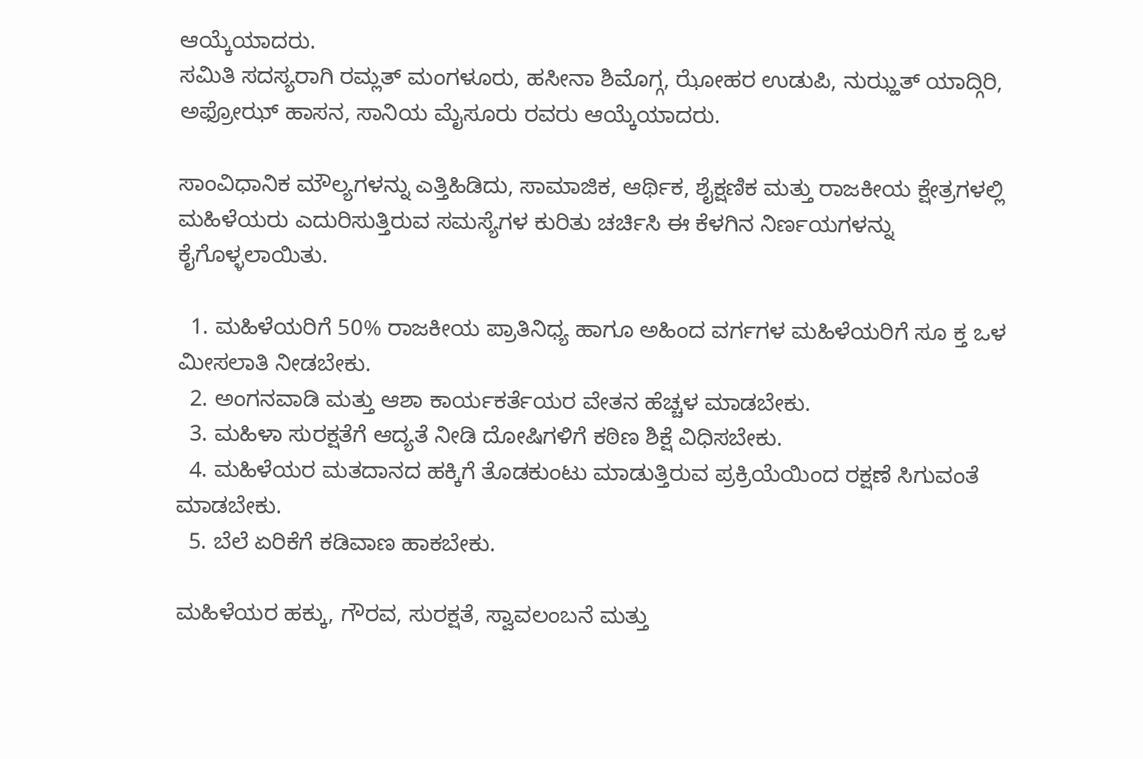ಆಯ್ಕೆಯಾದರು.
ಸಮಿತಿ ಸದಸ್ಯರಾಗಿ ರಮ್ಲತ್ ಮಂಗಳೂರು, ಹಸೀನಾ ಶಿಮೊಗ್ಗ, ಝೋಹರ ಉಡುಪಿ, ನುಝ್ಹತ್ ಯಾದ್ಗಿರಿ, ಅಫ್ರೋಝ್ ಹಾಸನ, ಸಾನಿಯ ಮೈಸೂರು ರವರು ಆಯ್ಕೆಯಾದರು.

ಸಾಂವಿಧಾನಿಕ ಮೌಲ್ಯಗಳನ್ನು ಎತ್ತಿಹಿಡಿದು, ಸಾಮಾಜಿಕ, ಆರ್ಥಿಕ, ಶೈಕ್ಷಣಿಕ ಮತ್ತು ರಾಜಕೀಯ ಕ್ಷೇತ್ರಗಳಲ್ಲಿ ಮಹಿಳೆಯರು ಎದುರಿಸುತ್ತಿರುವ ಸಮಸ್ಯೆಗಳ ಕುರಿತು ಚರ್ಚಿಸಿ ಈ ಕೆಳಗಿನ ನಿರ್ಣಯಗಳನ್ನು ಕೈಗೊಳ್ಳಲಾಯಿತು.

  1. ಮಹಿಳೆಯರಿಗೆ 50% ರಾಜಕೀಯ ಪ್ರಾತಿನಿಧ್ಯ ಹಾಗೂ ಅಹಿಂದ ವರ್ಗಗಳ ಮಹಿಳೆಯರಿಗೆ ಸೂ ಕ್ತ ಒಳ ಮೀಸಲಾತಿ ನೀಡಬೇಕು.
  2. ಅಂಗನವಾಡಿ ಮತ್ತು ಆಶಾ ಕಾರ್ಯಕರ್ತೆಯರ ವೇತನ ಹೆಚ್ಚಳ ಮಾಡಬೇಕು.
  3. ಮಹಿಳಾ ಸುರಕ್ಷತೆಗೆ ಆದ್ಯತೆ ನೀಡಿ ದೋಷಿಗಳಿಗೆ ಕಠಿಣ ಶಿಕ್ಷೆ ವಿಧಿಸಬೇಕು.
  4. ಮಹಿಳೆಯರ ಮತದಾನದ ಹಕ್ಕಿಗೆ ತೊಡಕುಂಟು ಮಾಡುತ್ತಿರುವ ಪ್ರಕ್ರಿಯೆಯಿಂದ ರಕ್ಷಣೆ ಸಿಗುವಂತೆ ಮಾಡಬೇಕು.
  5. ಬೆಲೆ ಏರಿಕೆಗೆ ಕಡಿವಾಣ ಹಾಕಬೇಕು.

ಮಹಿಳೆಯರ ಹಕ್ಕು, ಗೌರವ, ಸುರಕ್ಷತೆ, ಸ್ವಾವಲಂಬನೆ ಮತ್ತು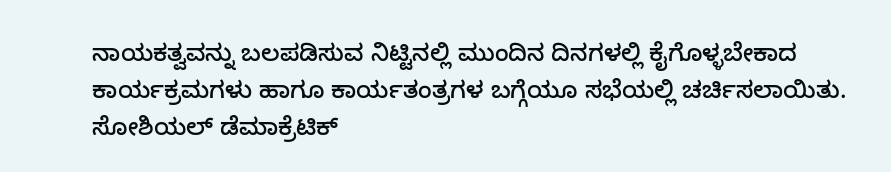ನಾಯಕತ್ವವನ್ನು ಬಲಪಡಿಸುವ ನಿಟ್ಟಿನಲ್ಲಿ ಮುಂದಿನ ದಿನಗಳಲ್ಲಿ ಕೈಗೊಳ್ಳಬೇಕಾದ ಕಾರ್ಯಕ್ರಮಗಳು ಹಾಗೂ ಕಾರ್ಯತಂತ್ರಗಳ ಬಗ್ಗೆಯೂ ಸಭೆಯಲ್ಲಿ ಚರ್ಚಿಸಲಾಯಿತು.
ಸೋಶಿಯಲ್ ಡೆಮಾಕ್ರೆಟಿಕ್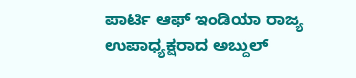ಪಾರ್ಟಿ ಆಫ್ ಇಂಡಿಯಾ ರಾಜ್ಯ ಉಪಾಧ್ಯಕ್ಷರಾದ ಅಬ್ದುಲ್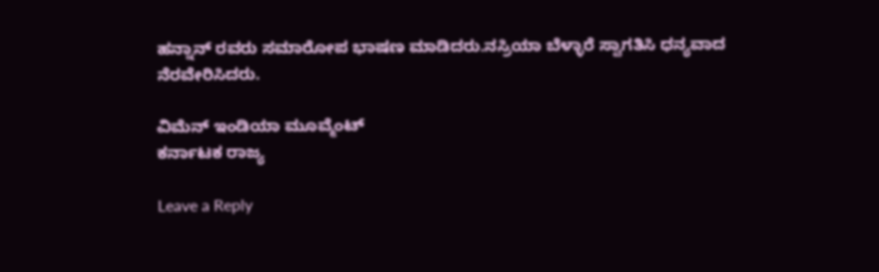ಹನ್ನಾನ್ ರವರು ಸಮಾರೋಪ ಭಾಷಣ ಮಾಡಿದರು.ನಸ್ರಿಯಾ ಬೆಳ್ಳಾರೆ ಸ್ವಾಗತಿಸಿ ಧನ್ಯವಾದ ನೆರವೇರಿಸಿದರು.

ವಿಮೆನ್ ಇಂಡಿಯಾ ಮೂವ್ಮೆಂಟ್
ಕರ್ನಾಟಕ ರಾಜ್ಯ

Leave a Reply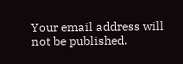Your email address will not be published.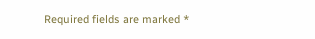Required fields are marked *